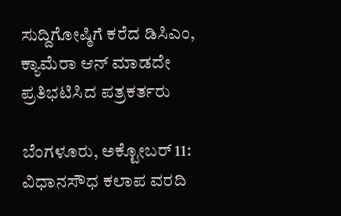ಸುದ್ದಿಗೋಷ್ಠಿಗೆ ಕರೆದ ಡಿಸಿಎಂ, ಕ್ಯಾಮೆರಾ ಆನ್ ಮಾಡದೇ ಪ್ರತಿಭಟಿಸಿದ ಪತ್ರಕರ್ತರು

ಬೆಂಗಳೂರು, ಅಕ್ಟೋಬರ್ 11: ವಿಧಾನಸೌಧ ಕಲಾಪ ವರದಿ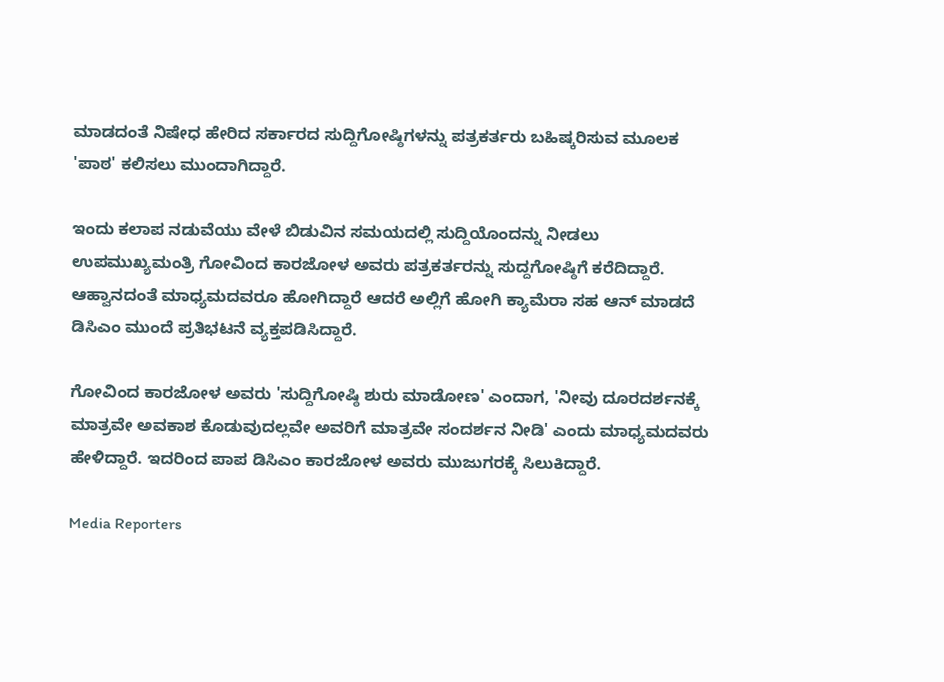ಮಾಡದಂತೆ ನಿಷೇಧ ಹೇರಿದ ಸರ್ಕಾರದ ಸುದ್ದಿಗೋಷ್ಠಿಗಳನ್ನು ಪತ್ರಕರ್ತರು ಬಹಿಷ್ಕರಿಸುವ ಮೂಲಕ 'ಪಾಠ' ಕಲಿಸಲು ಮುಂದಾಗಿದ್ದಾರೆ.

ಇಂದು ಕಲಾಪ ನಡುವೆಯು ವೇಳೆ ಬಿಡುವಿನ ಸಮಯದಲ್ಲಿ ಸುದ್ದಿಯೊಂದನ್ನು ನೀಡಲು ಉಪಮುಖ್ಯಮಂತ್ರಿ ಗೋವಿಂದ ಕಾರಜೋಳ ಅವರು ಪತ್ರಕರ್ತರನ್ನು ಸುದ್ದಗೋಷ್ಠಿಗೆ ಕರೆದಿದ್ದಾರೆ. ಆಹ್ವಾನದಂತೆ ಮಾಧ್ಯಮದವರೂ ಹೋಗಿದ್ದಾರೆ ಆದರೆ ಅಲ್ಲಿಗೆ ಹೋಗಿ ಕ್ಯಾಮೆರಾ ಸಹ ಆನ್ ಮಾಡದೆ ಡಿಸಿಎಂ ಮುಂದೆ ಪ್ರತಿಭಟನೆ ವ್ಯಕ್ತಪಡಿಸಿದ್ದಾರೆ.

ಗೋವಿಂದ ಕಾರಜೋಳ ಅವರು 'ಸುದ್ದಿಗೋಷ್ಠಿ ಶುರು ಮಾಡೋಣ' ಎಂದಾಗ, 'ನೀವು ದೂರದರ್ಶನಕ್ಕೆ ಮಾತ್ರವೇ ಅವಕಾಶ ಕೊಡುವುದಲ್ಲವೇ ಅವರಿಗೆ ಮಾತ್ರವೇ ಸಂದರ್ಶನ ನೀಡಿ' ಎಂದು ಮಾಧ್ಯಮದವರು ಹೇಳಿದ್ದಾರೆ. ಇದರಿಂದ ಪಾಪ ಡಿಸಿಎಂ ಕಾರಜೋಳ ಅವರು ಮುಜುಗರಕ್ಕೆ ಸಿಲುಕಿದ್ದಾರೆ.

Media Reporters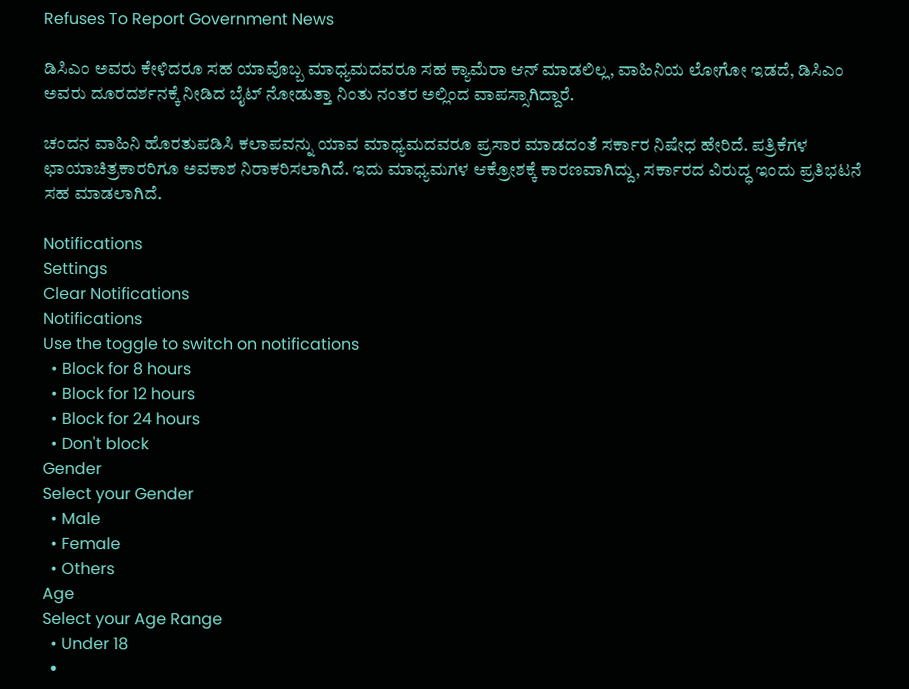Refuses To Report Government News

ಡಿಸಿಎಂ ಅವರು ಕೇಳಿದರೂ ಸಹ ಯಾವೊಬ್ಬ ಮಾಧ್ಯಮದವರೂ ಸಹ ಕ್ಯಾಮೆರಾ ಆನ್ ಮಾಡಲಿಲ್ಲ, ವಾಹಿನಿಯ ಲೋಗೋ ಇಡದೆ, ಡಿಸಿಎಂ ಅವರು ದೂರದರ್ಶನಕ್ಕೆ ನೀಡಿದ ಬೈಟ್ ನೋಡುತ್ತಾ ನಿಂತು ನಂತರ ಅಲ್ಲಿಂದ ವಾಪಸ್ಸಾಗಿದ್ದಾರೆ.

ಚಂದನ ವಾಹಿನಿ ಹೊರತುಪಡಿಸಿ ಕಲಾಪವನ್ನು ಯಾವ ಮಾಧ್ಯಮದವರೂ ಪ್ರಸಾರ ಮಾಡದಂತೆ ಸರ್ಕಾರ ನಿಷೇಧ ಹೇರಿದೆ. ಪತ್ರಿಕೆಗಳ ಛಾಯಾಚಿತ್ರಕಾರರಿಗೂ ಅವಕಾಶ ನಿರಾಕರಿಸಲಾಗಿದೆ. ಇದು ಮಾಧ್ಯಮಗಳ ಆಕ್ರೋಶಕ್ಕೆ ಕಾರಣವಾಗಿದ್ದು, ಸರ್ಕಾರದ ವಿರುದ್ಧ ಇಂದು ಪ್ರತಿಭಟನೆ ಸಹ ಮಾಡಲಾಗಿದೆ.

Notifications
Settings
Clear Notifications
Notifications
Use the toggle to switch on notifications
  • Block for 8 hours
  • Block for 12 hours
  • Block for 24 hours
  • Don't block
Gender
Select your Gender
  • Male
  • Female
  • Others
Age
Select your Age Range
  • Under 18
  •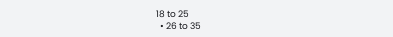18 to 25
  • 26 to 35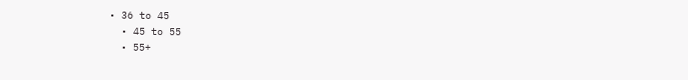• 36 to 45
  • 45 to 55
  • 55+